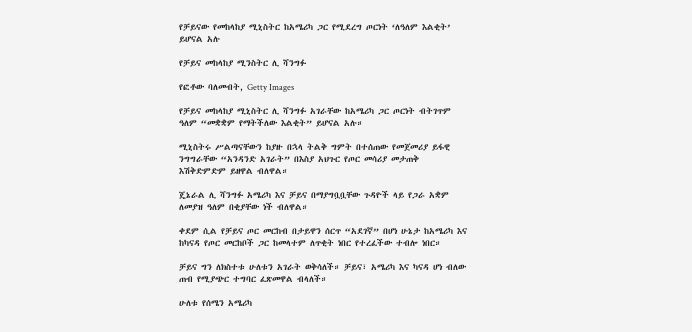የቻይናው የመከላከያ ሚኒስትር ከአሜሪካ ጋር የሚደረግ ጦርነት ‘ለዓለም እልቂት’ ይሆናል አሉ

የቻይና መከላከያ ሚንስትር ሊ ሻንግፉ

የፎቶው ባለመብት, Getty Images

የቻይና መከላከያ ሚኒስትር ሊ ሻንግፉ አገራቸው ከአሜሪካ ጋር ጦርነት ብትገጥም ዓለም “መቋቋም የማትችለው እልቂት” ይሆናል አሉ።

ሚኒስትሩ ሥልጣናቸውን ከያዙ በኋላ ትልቅ ግምት በተሰጠው የመጀመሪያ ይፋዊ ንግግራቸው “አንዳንድ አገራት” በእስያ አህጉር የጦር መሳሪያ መታጠቅ እሽቅድምድም ይዘዋል ብለዋል።

ጄኔራል ሊ ሻንግፉ አሜሪካ እና ቻይና በማያግቧቧቸው ጉዳዮች ላይ የጋራ አቋም ለመያዝ ዓለም በቂያቸው ነች ብለዋል።

ቀደም ሲል የቻይና ጦር መርከብ በታይዋን ሰርጥ “አደገኛ” በሆነ ሁኔታ ከአሜሪካ እና ከካናዳ የጦር መርከቦች ጋር ከመላተም ለጥቂት ነበር የተረፈችው ተብሎ ነበር።

ቻይና ግን ለክስተቱ ሁለቱን አገራት ወቅሳለች። ቻይና፣ አሜሪካ እና ካናዳ ሆነ ብለው ጠብ የሚያጭር ተግባር ፈጽመዋል ብላለች።

ሁለቱ የሰሜን አሜሪካ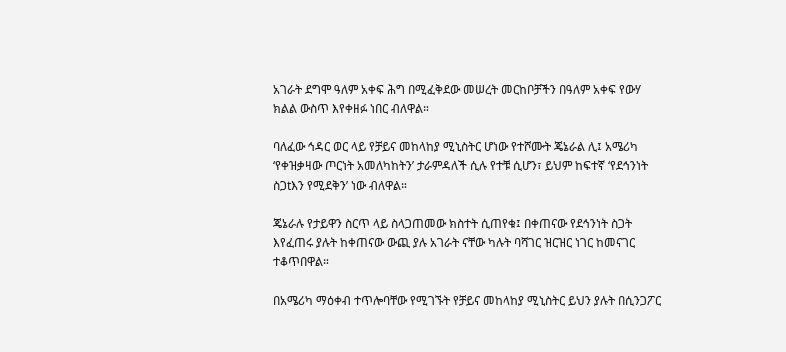አገራት ደግሞ ዓለም አቀፍ ሕግ በሚፈቅደው መሠረት መርከቦቻችን በዓለም አቀፍ የውሃ ክልል ውስጥ እየቀዘፉ ነበር ብለዋል።

ባለፈው ኅዳር ወር ላይ የቻይና መከላከያ ሚኒስትር ሆነው የተሾሙት ጄኔራል ሊ፤ አሜሪካ ‘የቀዝቃዛው ጦርነት አመለካከትን’ ታራምዳለች ሲሉ የተቹ ሲሆን፣ ይህም ከፍተኛ ‘የደኅንነት ስጋtእን የሚደቅን’ ነው ብለዋል።

ጄኔራሉ የታይዋን ስርጥ ላይ ስላጋጠመው ክስተት ሲጠየቁ፤ በቀጠናው የደኅንነት ስጋት እየፈጠሩ ያሉት ከቀጠናው ውጪ ያሉ አገራት ናቸው ካሉት ባሻገር ዝርዝር ነገር ከመናገር ተቆጥበዋል።

በአሜሪካ ማዕቀብ ተጥሎባቸው የሚገኙት የቻይና መከላከያ ሚኒስትር ይህን ያሉት በሲንጋፖር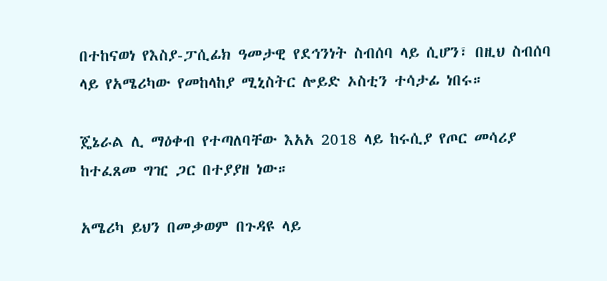በተከናወነ የእስያ-ፓሲፊክ ዓመታዊ የደኅንነት ስብሰባ ላይ ሲሆን፣ በዚህ ስብሰባ ላይ የአሜሪካው የመከላከያ ሚኒስትር ሎይድ ኦስቲን ተሳታፊ ነበሩ።

ጄኔራል ሊ ማዕቀብ የተጣለባቸው እአአ 2018 ላይ ከሩሲያ የጦር መሳሪያ ከተፈጸመ ግዢ ጋር በተያያዘ ነው።

አሜሪካ ይህን በመቃወም በጉዳዩ ላይ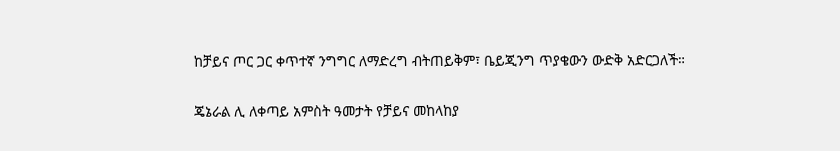ከቻይና ጦር ጋር ቀጥተኛ ንግግር ለማድረግ ብትጠይቅም፣ ቤይጂንግ ጥያቄውን ውድቅ አድርጋለች።

ጄኔራል ሊ ለቀጣይ አምስት ዓመታት የቻይና መከላከያ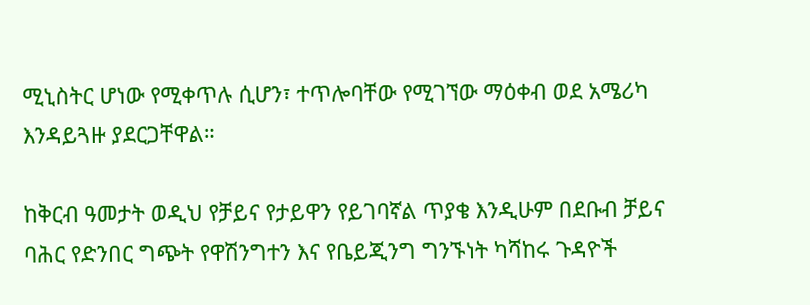ሚኒስትር ሆነው የሚቀጥሉ ሲሆን፣ ተጥሎባቸው የሚገኘው ማዕቀብ ወደ አሜሪካ እንዳይጓዙ ያደርጋቸዋል።

ከቅርብ ዓመታት ወዲህ የቻይና የታይዋን የይገባኛል ጥያቄ እንዲሁም በደቡብ ቻይና ባሕር የድንበር ግጭት የዋሽንግተን እና የቤይጂንግ ግንኙነት ካሻከሩ ጉዳዮች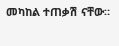መካከል ተጠቃሽ ናቸው።